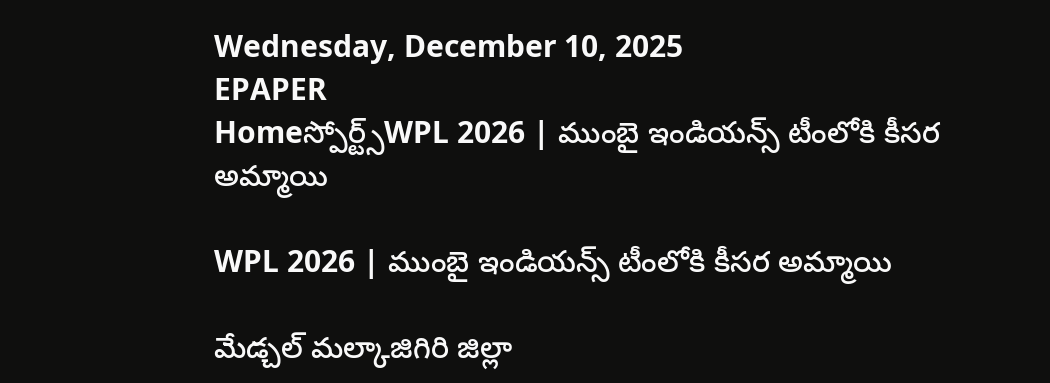Wednesday, December 10, 2025
EPAPER
Homeస్పోర్ట్స్WPL 2026 | ముంబై ఇండియన్స్ టీంలోకి కీసర అమ్మాయి

WPL 2026 | ముంబై ఇండియన్స్ టీంలోకి కీసర అమ్మాయి

మేడ్చల్ మల్కాజిగిరి జిల్లా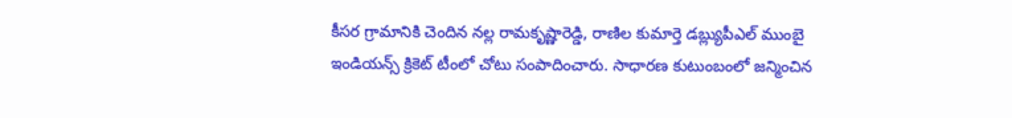కీసర గ్రామానికి చెందిన నల్ల రామకృష్ణారెడ్డి, రాణిల కుమార్తె డబ్ల్యుపీఎల్ ముంబై ఇండియన్స్ క్రికెట్ టీంలో చోటు సంపాదించారు. సాధారణ కుటుంబంలో జన్మించిన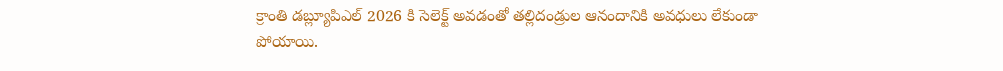క్రాంతి డబ్ల్యూపి‌ఎల్ 2026 కి సెలెక్ట్ అవడంతో తల్లిదండ్రుల ఆనందానికి అవధులు లేకుండా పోయాయి.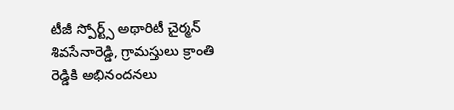టీజీ స్పోర్ట్స్ అథారిటీ చైర్మన్ శివసేనారెడ్డి, గ్రామస్తులు క్రాంతి రెడ్డికి అభినందనలు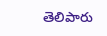తెలిపారు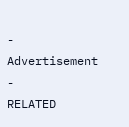- Advertisement -
RELATED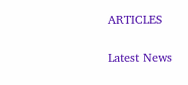ARTICLES

Latest News